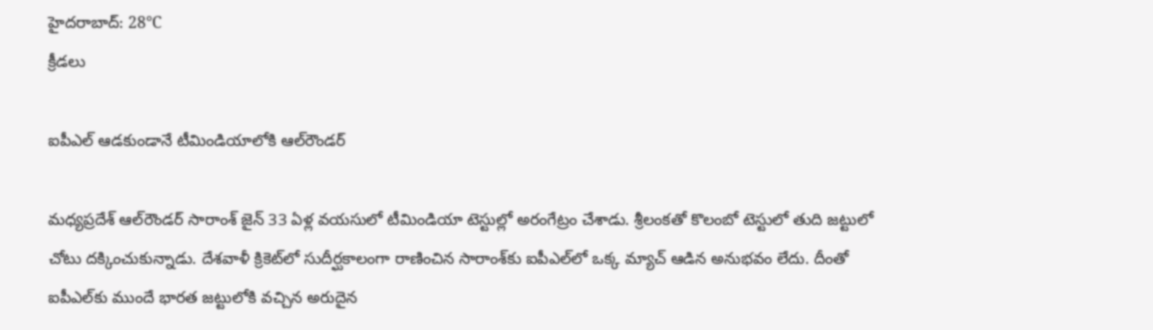హైదరాబాద్: 28°C
క్రీడలు

ఐపీఎల్ ఆడకుండానే టీమిండియాలోకి ఆల్‌రౌండర్

మధ్యప్రదేశ్ ఆల్‌రౌండర్ సారాంశ్ జైన్ 33 ఏళ్ల వయసులో టీమిండియా టెస్టుల్లో అరంగేట్రం చేశాడు. శ్రీలంకతో కొలంబో టెస్టులో తుది జట్టులో చోటు దక్కించుకున్నాడు. దేశవాళీ క్రికెట్‌లో సుదీర్ఘకాలంగా రాణించిన సారాంశ్‌కు ఐపీఎల్‌లో ఒక్క మ్యాచ్ ఆడిన అనుభవం లేదు. దీంతో ఐపీఎల్‌కు ముందే భారత జట్టులోకి వచ్చిన అరుదైన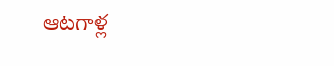ఆటగాళ్ల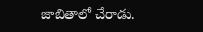జాబితాలో చేరాడు.